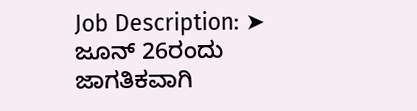Job Description: ➤ ಜೂನ್ 26ರಂದು ಜಾಗತಿಕವಾಗಿ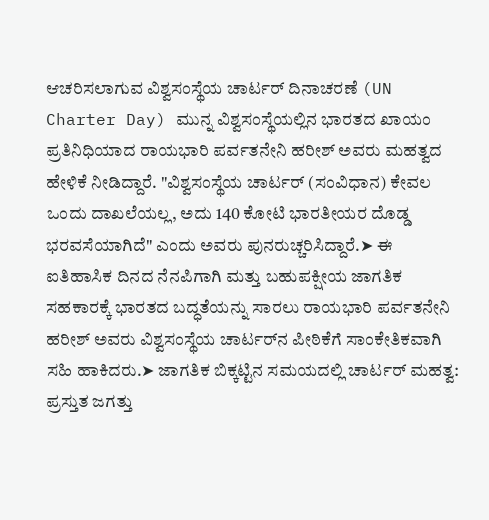ಆಚರಿಸಲಾಗುವ ವಿಶ್ವಸಂಸ್ಥೆಯ ಚಾರ್ಟರ್ ದಿನಾಚರಣೆ (UN Charter Day) ಮುನ್ನ ವಿಶ್ವಸಂಸ್ಥೆಯಲ್ಲಿನ ಭಾರತದ ಖಾಯಂ ಪ್ರತಿನಿಧಿಯಾದ ರಾಯಭಾರಿ ಪರ್ವತನೇನಿ ಹರೀಶ್ ಅವರು ಮಹತ್ವದ ಹೇಳಿಕೆ ನೀಡಿದ್ದಾರೆ. "ವಿಶ್ವಸಂಸ್ಥೆಯ ಚಾರ್ಟರ್ (ಸಂವಿಧಾನ) ಕೇವಲ ಒಂದು ದಾಖಲೆಯಲ್ಲ, ಅದು 140 ಕೋಟಿ ಭಾರತೀಯರ ದೊಡ್ಡ ಭರವಸೆಯಾಗಿದೆ" ಎಂದು ಅವರು ಪುನರುಚ್ಚರಿಸಿದ್ದಾರೆ.➤ ಈ ಐತಿಹಾಸಿಕ ದಿನದ ನೆನಪಿಗಾಗಿ ಮತ್ತು ಬಹುಪಕ್ಷೀಯ ಜಾಗತಿಕ ಸಹಕಾರಕ್ಕೆ ಭಾರತದ ಬದ್ಧತೆಯನ್ನು ಸಾರಲು ರಾಯಭಾರಿ ಪರ್ವತನೇನಿ ಹರೀಶ್ ಅವರು ವಿಶ್ವಸಂಸ್ಥೆಯ ಚಾರ್ಟರ್‌ನ ಪೀಠಿಕೆಗೆ ಸಾಂಕೇತಿಕವಾಗಿ ಸಹಿ ಹಾಕಿದರು.➤ ಜಾಗತಿಕ ಬಿಕ್ಕಟ್ಟಿನ ಸಮಯದಲ್ಲಿ ಚಾರ್ಟರ್ ಮಹತ್ವ: ಪ್ರಸ್ತುತ ಜಗತ್ತು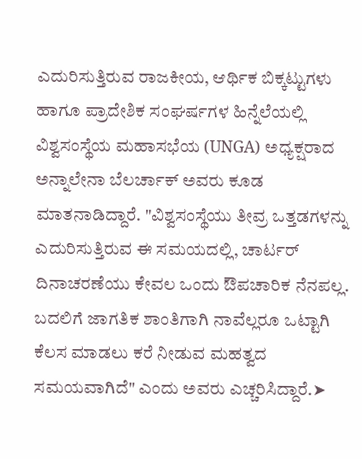ಎದುರಿಸುತ್ತಿರುವ ರಾಜಕೀಯ, ಆರ್ಥಿಕ ಬಿಕ್ಕಟ್ಟುಗಳು ಹಾಗೂ ಪ್ರಾದೇಶಿಕ ಸಂಘರ್ಷಗಳ ಹಿನ್ನೆಲೆಯಲ್ಲಿ ವಿಶ್ವಸಂಸ್ಥೆಯ ಮಹಾಸಭೆಯ (UNGA) ಅಧ್ಯಕ್ಷರಾದ ಅನ್ನಾಲೇನಾ ಬೆಲರ್ಚಾಕ್ ಅವರು ಕೂಡ ಮಾತನಾಡಿದ್ದಾರೆ. "ವಿಶ್ವಸಂಸ್ಥೆಯು ತೀವ್ರ ಒತ್ತಡಗಳನ್ನು ಎದುರಿಸುತ್ತಿರುವ ಈ ಸಮಯದಲ್ಲಿ, ಚಾರ್ಟರ್ ದಿನಾಚರಣೆಯು ಕೇವಲ ಒಂದು ಔಪಚಾರಿಕ ನೆನಪಲ್ಲ. ಬದಲಿಗೆ ಜಾಗತಿಕ ಶಾಂತಿಗಾಗಿ ನಾವೆಲ್ಲರೂ ಒಟ್ಟಾಗಿ ಕೆಲಸ ಮಾಡಲು ಕರೆ ನೀಡುವ ಮಹತ್ವದ ಸಮಯವಾಗಿದೆ" ಎಂದು ಅವರು ಎಚ್ಚರಿಸಿದ್ದಾರೆ.➤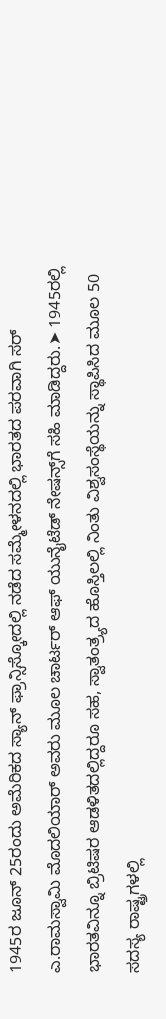1945ರ ಜೂನ್ 25ರಂದು ಅಮೆರಿಕದ ಸ್ಯಾನ್ ಫ್ರಾನ್ಸಿಸ್ಕೋದಲ್ಲಿ ನಡೆದ ಸಮ್ಮೇಳನದಲ್ಲಿ ಭಾರತದ ಪರವಾಗಿ ಸರ್ ಎ.ರಾಮಸ್ವಾಮಿ ಮೊದಲಿಯಾರ್ ಅವರು ಮೂಲ ಚಾರ್ಟರ್ ಆಫ್ ಯುನೈಟೆಡ್ ನೇಷನ್ಸ್‌ಗೆ ಸಹಿ ಮಾಡಿದ್ದರು.➤ 1945ರಲ್ಲಿ ಭಾರತವಿನ್ನೂ ಬ್ರಿಟಿಷರ ಆಡಳಿತದಲ್ಲಿದ್ದರೂ ಸಹ, ಸ್ವಾತಂತ್ರ್ಯದ ಹೊಸ್ತಿಲಲ್ಲಿ ನಿಂತು ವಿಶ್ವಸಂಸ್ಥೆಯನ್ನು ಸ್ಥಾಪಿಸಿದ ಮೂಲ 50 ಸದಸ್ಯ ರಾಷ್ಟ್ರಗಳಲ್ಲಿ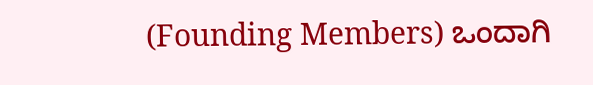(Founding Members) ಒಂದಾಗಿ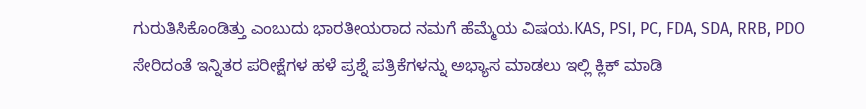ಗುರುತಿಸಿಕೊಂಡಿತ್ತು ಎಂಬುದು ಭಾರತೀಯರಾದ ನಮಗೆ ಹೆಮ್ಮೆಯ ವಿಷಯ.KAS, PSI, PC, FDA, SDA, RRB, PDO ಸೇರಿದಂತೆ ಇನ್ನಿತರ ಪರೀಕ್ಷೆಗಳ ಹಳೆ ಪ್ರಶ್ನೆ ಪತ್ರಿಕೆಗಳನ್ನು ಅಭ್ಯಾಸ ಮಾಡಲು ಇಲ್ಲಿ ಕ್ಲಿಕ್ ಮಾಡಿ